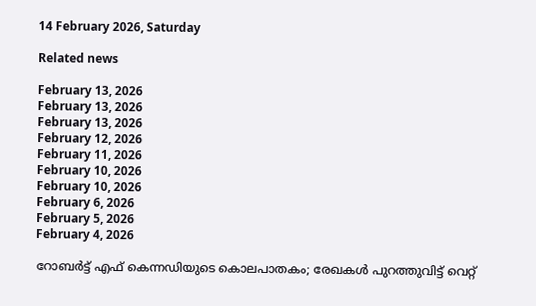14 February 2026, Saturday

Related news

February 13, 2026
February 13, 2026
February 13, 2026
February 12, 2026
February 11, 2026
February 10, 2026
February 10, 2026
February 6, 2026
February 5, 2026
February 4, 2026

റോബർട്ട് എഫ് കെന്നഡിയുടെ കൊലപാതകം; രേഖകള്‍ പുറത്തുവിട്ട് വെറ്റ്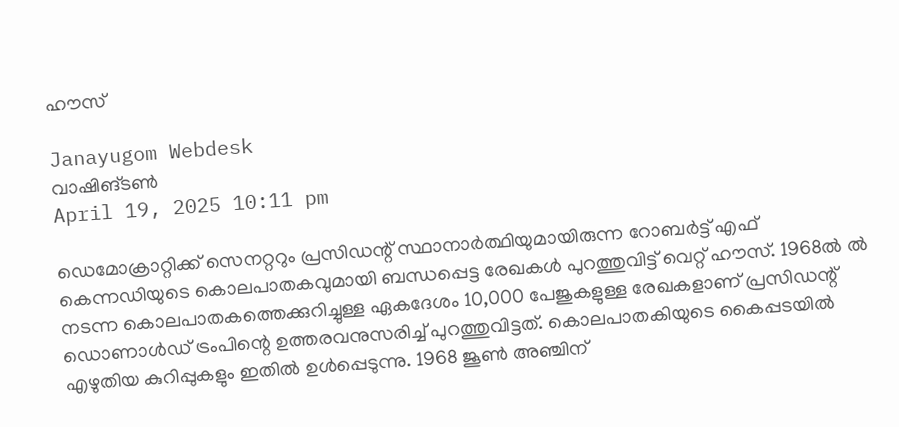ഹൗസ്

Janayugom Webdesk
വാഷിങ്ടണ്‍
April 19, 2025 10:11 pm

ഡെമോക്രാറ്റിക്ക് സെനറ്ററും പ്രസിഡന്റ് സ്ഥാനാര്‍ത്ഥിയുമായിരുന്ന റോബര്‍ട്ട് എഫ് കെന്നഡിയുടെ കൊലപാതകവുമായി ബന്ധപ്പെട്ട രേഖകള്‍ പുറത്തുവിട്ട് വെറ്റ് ഹൗസ്. 1968ല്‍ ല്‍ നടന്ന കൊലപാതകത്തെക്കുറിച്ചുള്ള ഏകദേശം 10,000 പേജുകളുള്ള രേഖകളാണ് പ്രസിഡന്റ് ഡൊണാള്‍ഡ് ട്രംപിന്റെ ഉത്തരവനുസരിച്ച് പുറത്തുവിട്ടത്. കൊലപാതകിയുടെ കൈപ്പടയില്‍ എഴുതിയ കുറിപ്പുകളും ഇതില്‍ ഉള്‍പ്പെടുന്നു. 1968 ജൂൺ അഞ്ചിന്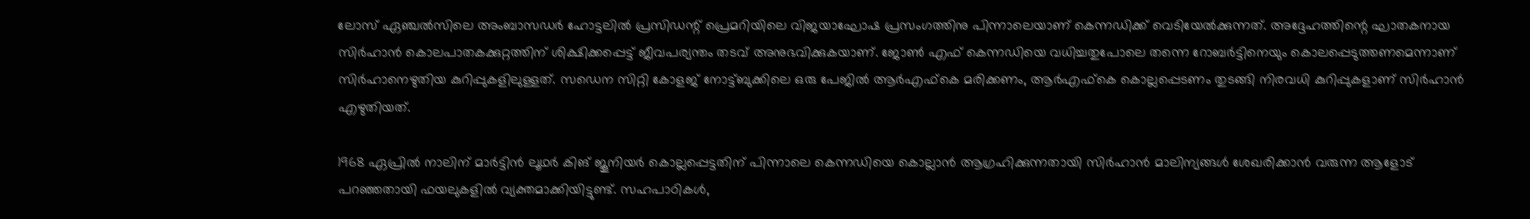ലോസ് ഏഞ്ചൽസിലെ അംബാസഡർ ഹോട്ടലിൽ പ്രസിഡന്റ് പ്രെമറിയിലെ വിജയാഘോഷ പ്രസംഗത്തിനു പിന്നാലെയാണ് കെന്നഡിക്ക് വെടിയേല്‍ക്കുന്നത്. അദ്ദേഹത്തിന്റെ ഘാതകനായ സിർഹാൻ കൊലപാതകക്കുറ്റത്തിന് ശിക്ഷിക്കപ്പെട്ട് ജീവപര്യന്തം തടവ് അനുഭവിക്കുകയാണ്. ജോണ്‍ എഫ് കെന്നഡിയെ വധിച്ചതുപോലെ തന്നെ റോബര്‍ട്ടിനെയും കൊലപ്പെടുത്തണമെന്നാണ് സിര്‍ഹാനെഴുതിയ കുറിപ്പുകളിലുള്ളത്. സഡെന സിറ്റി കോളജ് നോട്ട്ബുക്കിലെ ഒരു പേജിൽ ആർഎഫ്‌കെ മരിക്കണം, ആർഎഫ്‌കെ കൊല്ലപ്പെടണം തുടങ്ങി നിരവധി കുറിപ്പുകളാണ് സിർഹാൻ എഴുതിയത്.

1968 ഏപ്രിൽ നാലിന് മാർട്ടിൻ ലൂഥർ കിങ് ജൂനിയർ കൊല്ലപ്പെട്ടതിന് പിന്നാലെ കെന്നഡിയെ കൊല്ലാൻ ആഗ്രഹിക്കുന്നതായി സിർഹാൻ മാലിന്യങ്ങൾ ശേഖരിക്കാൻ വരുന്ന ആളോട് പറഞ്ഞതായി ഫയലുകളിൽ വ്യക്തമാക്കിയിട്ടുണ്ട്. സഹപാഠികൾ,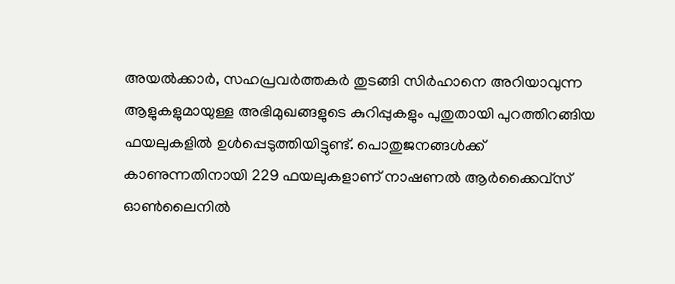അയൽക്കാർ, സഹപ്രവർത്തകർ തുടങ്ങി സിർഹാനെ അറിയാവുന്ന ആളുകളുമായുള്ള അഭിമുഖങ്ങളുടെ കുറിപ്പുകളും പുതുതായി പുറത്തിറങ്ങിയ ഫയലുകളിൽ ഉൾപ്പെടുത്തിയിട്ടുണ്ട്. പൊതുജനങ്ങൾക്ക് കാണുന്നതിനായി 229 ഫയലുകളാണ് നാഷണൽ ആർക്കൈവ്‌സ് ഓൺലൈനിൽ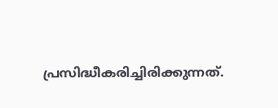പ്രസിദ്ധീകരിച്ചിരിക്കുന്നത്.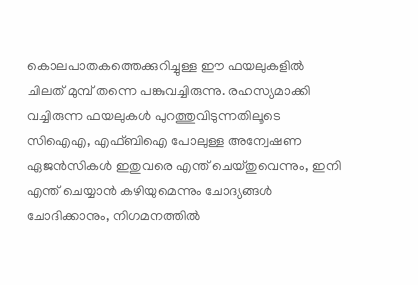കൊലപാതകത്തെക്കുറിച്ചുള്ള ഈ ഫയലുകളിൽ ചിലത് മുമ്പ് തന്നെ പങ്കുവച്ചിരുന്നു. രഹസ്യമാക്കി വച്ചിരുന്ന ഫയലുകൾ പുറത്തുവിടുന്നതിലൂടെ സിഐഎ, എഫ്ബിഐ പോലുള്ള അന്വേഷണ ഏജൻസികൾ ഇതുവരെ എന്ത് ചെയ്തുവെന്നും, ഇനി എന്ത് ചെയ്യാൻ കഴിയുമെന്നും ചോദ്യങ്ങൾ ചോദിക്കാനും, നിഗമനത്തിൽ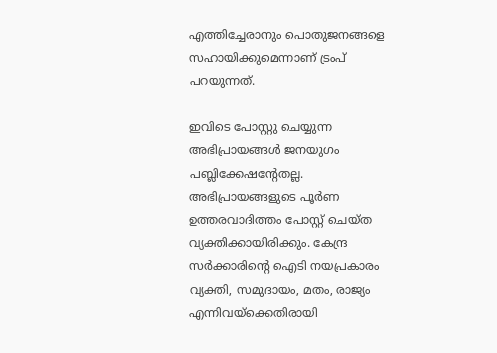എത്തിച്ചേരാനും പൊതുജനങ്ങളെ സഹായിക്കുമെന്നാണ് ട്രംപ് പറയുന്നത്.

ഇവിടെ പോസ്റ്റു ചെയ്യുന്ന അഭിപ്രായങ്ങള്‍ ജനയുഗം പബ്ലിക്കേഷന്റേതല്ല. അഭിപ്രായങ്ങളുടെ പൂര്‍ണ ഉത്തരവാദിത്തം പോസ്റ്റ് ചെയ്ത വ്യക്തിക്കായിരിക്കും. കേന്ദ്ര സര്‍ക്കാരിന്റെ ഐടി നയപ്രകാരം വ്യക്തി, സമുദായം, മതം, രാജ്യം എന്നിവയ്‌ക്കെതിരായി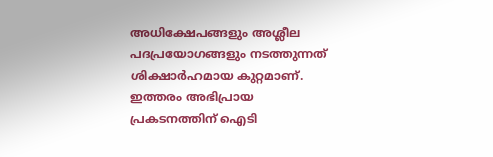അധിക്ഷേപങ്ങളും അശ്ലീല പദപ്രയോഗങ്ങളും നടത്തുന്നത് ശിക്ഷാര്‍ഹമായ കുറ്റമാണ്. ഇത്തരം അഭിപ്രായ പ്രകടനത്തിന് ഐടി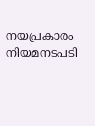നയപ്രകാരം നിയമനടപടി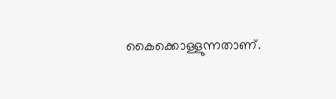കൈക്കൊള്ളുന്നതാണ്.